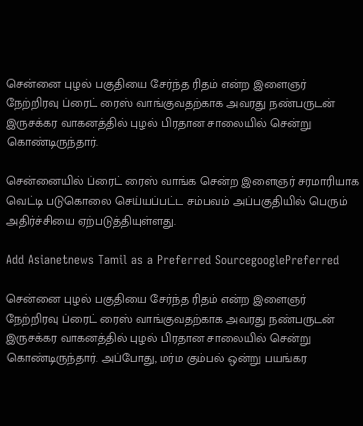சென்னை புழல் பகுதியை சேர்ந்த ரிதம் என்ற இளைஞர் நேற்றிரவு ப்ரைட் ரைஸ் வாங்குவதற்காக அவரது நண்பருடன் இருசக்கர வாகனத்தில் புழல் பிரதான சாலையில் சென்று கொண்டிருந்தார்.

சென்னையில் ப்ரைட் ரைஸ் வாங்க சென்ற இளைஞர் சரமாரியாக வெட்டி படுகொலை செய்யப்பட்ட சம்பவம் அப்பகுதியில் பெரும் அதிர்ச்சியை ஏற்படுத்தியுள்ளது.

Add Asianetnews Tamil as a Preferred SourcegooglePreferred

சென்னை புழல் பகுதியை சேர்ந்த ரிதம் என்ற இளைஞர் நேற்றிரவு ப்ரைட் ரைஸ் வாங்குவதற்காக அவரது நண்பருடன் இருசக்கர வாகனத்தில் புழல் பிரதான சாலையில் சென்று கொண்டிருந்தார். அப்போது, மர்ம கும்பல் ஒன்று பயங்கர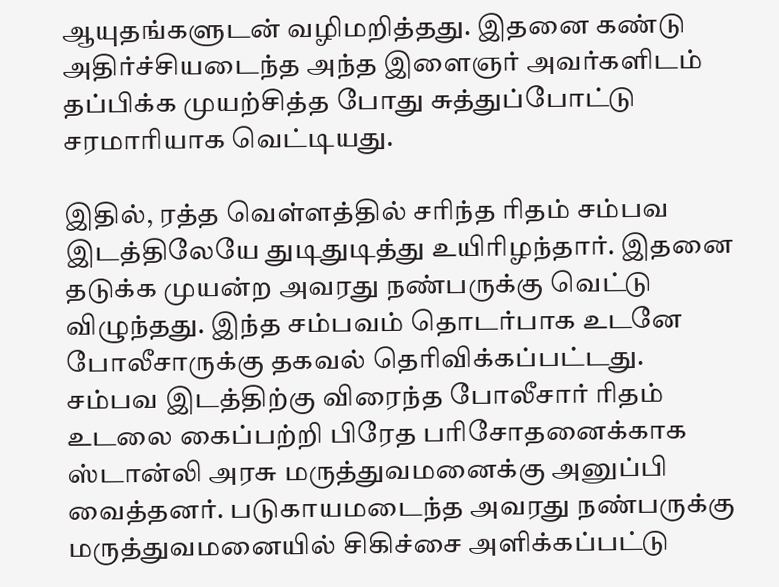ஆயுதங்களுடன் வழிமறித்தது. இதனை கண்டு அதிர்ச்சியடைந்த அந்த இளைஞர் அவர்களிடம் தப்பிக்க முயற்சித்த போது சுத்துப்போட்டு சரமாரியாக வெட்டியது.

இதில், ரத்த வெள்ளத்தில் சரிந்த ரிதம் சம்பவ இடத்திலேயே துடிதுடித்து உயிரிழந்தார். இதனை தடுக்க முயன்ற அவரது நண்பருக்கு வெட்டு விழுந்தது. இந்த சம்பவம் தொடர்பாக உடனே போலீசாருக்கு தகவல் தெரிவிக்கப்பட்டது. சம்பவ இடத்திற்கு விரைந்த போலீசார் ரிதம் உடலை கைப்பற்றி பிரேத பரிசோதனைக்காக ஸ்டான்லி அரசு மருத்துவமனைக்கு அனுப்பி வைத்தனர். படுகாயமடைந்த அவரது நண்பருக்கு மருத்துவமனையில் சிகிச்சை அளிக்கப்பட்டு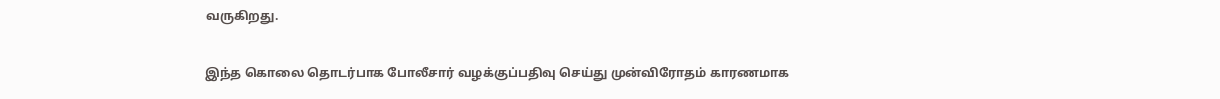வருகிறது.

இந்த கொலை தொடர்பாக போலீசார் வழக்குப்பதிவு செய்து முன்விரோதம் காரணமாக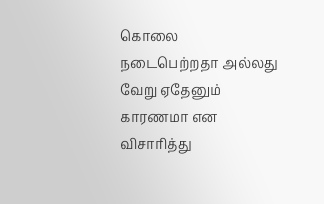கொலை நடைபெற்றதா அல்லது வேறு ஏதேனும் காரணமா என விசாரித்து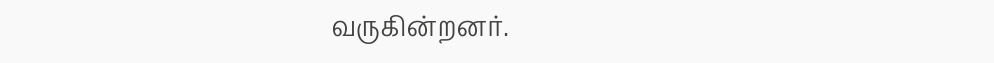வருகின்றனர்.